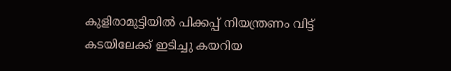കുളിരാമുട്ടിയിൽ പിക്കപ്പ് നിയന്ത്രണം വിട്ട് കടയിലേക്ക് ഇടിച്ചു കയറിയ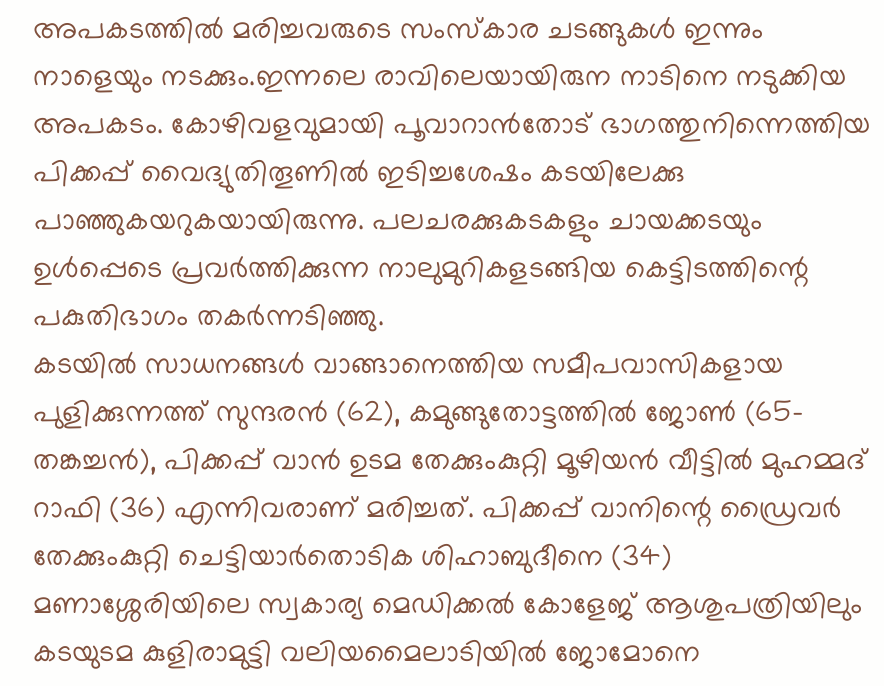അപകടത്തിൽ മരിച്ചവരുടെ സംസ്കാര ചടങ്ങുകൾ ഇന്നും നാളെയും നടക്കും.ഇന്നലെ രാവിലെയായിരുന നാടിനെ നടുക്കിയ അപകടം. കോഴിവളവുമായി പൂവാറാൻതോട് ഭാഗത്തുനിന്നെത്തിയ പിക്കപ്പ് വൈദ്യുതിതൂണിൽ ഇടിച്ചശേഷം കടയിലേക്കു പാഞ്ഞുകയറുകയായിരുന്നു. പലചരക്കുകടകളും ചായക്കടയും ഉൾപ്പെടെ പ്രവർത്തിക്കുന്ന നാലുമുറികളടങ്ങിയ കെട്ടിടത്തിന്റെ പകുതിഭാഗം തകർന്നടിഞ്ഞു.
കടയിൽ സാധനങ്ങൾ വാങ്ങാനെത്തിയ സമീപവാസികളായ പുളിക്കുന്നത്ത് സുന്ദരൻ (62), കമുങ്ങുതോട്ടത്തിൽ ജോൺ (65-തങ്കച്ചൻ), പിക്കപ്പ് വാൻ ഉടമ തേക്കുംകുറ്റി മൂഴിയൻ വീട്ടിൽ മുഹമ്മദ് റാഫി (36) എന്നിവരാണ് മരിച്ചത്. പിക്കപ്പ് വാനിന്റെ ഡ്രൈവർ തേക്കുംകുറ്റി ചെട്ടിയാർതൊടിക ശിഹാബുദീനെ (34) മണാശ്ശേരിയിലെ സ്വകാര്യ മെഡിക്കൽ കോളേജ് ആശുപത്രിയിലും കടയുടമ കുളിരാമുട്ടി വലിയമൈലാടിയിൽ ജോമോനെ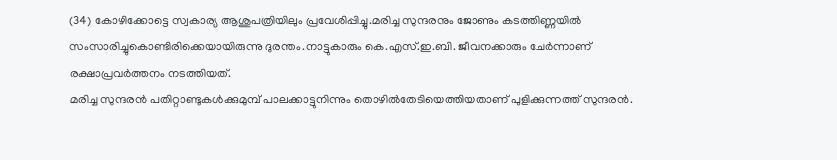(34) കോഴിക്കോട്ടെ സ്വകാര്യ ആശുപത്രിയിലും പ്രവേശിപ്പിച്ചു.മരിച്ച സുന്ദരനും ജോണും കടത്തിണ്ണയിൽ സംസാരിച്ചുകൊണ്ടിരിക്കെയായിരുന്നു ദുരന്തം.നാട്ടുകാരും കെ.എസ്.ഇ.ബി. ജീവനക്കാരും ചേർന്നാണ് രക്ഷാപ്രവർത്തനം നടത്തിയത്.
മരിച്ച സുന്ദരൻ പതിറ്റാണ്ടുകൾക്കുമുമ്പ് പാലക്കാട്ടുനിന്നും തൊഴിൽതേടിയെത്തിയതാണ് പുളിക്കുന്നത്ത് സുന്ദരൻ.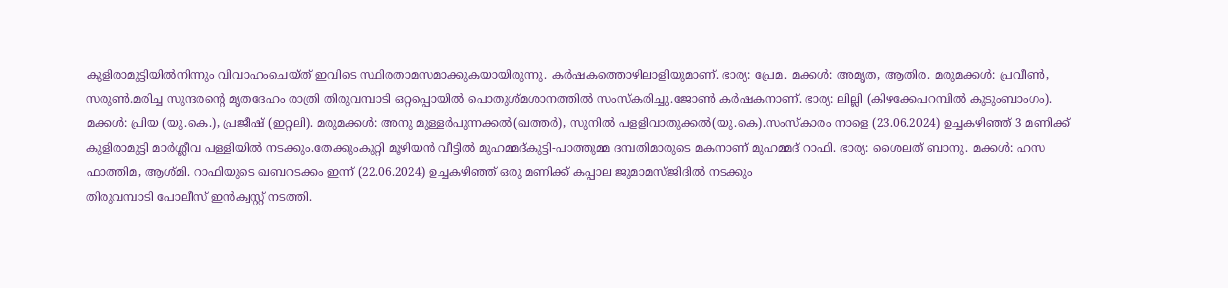കുളിരാമുട്ടിയിൽനിന്നും വിവാഹംചെയ്ത് ഇവിടെ സ്ഥിരതാമസമാക്കുകയായിരുന്നു. കർഷകത്തൊഴിലാളിയുമാണ്. ഭാര്യ: പ്രേമ. മക്കൾ: അമൃത, ആതിര. മരുമക്കൾ: പ്രവീൺ, സരുൺ.മരിച്ച സുന്ദരന്റെ മൃതദേഹം രാത്രി തിരുവമ്പാടി ഒറ്റപ്പൊയിൽ പൊതുശ്മശാനത്തിൽ സംസ്കരിച്ചു.ജോൺ കർഷകനാണ്. ഭാര്യ: ലില്ലി (കിഴക്കേപറമ്പിൽ കുടുംബാംഗം). മക്കൾ: പ്രിയ (യു.കെ.), പ്രജീഷ് (ഇറ്റലി). മരുമക്കൾ: അനു മുള്ളർപുന്നക്കൽ(ഖത്തർ), സുനിൽ പളളിവാതുക്കൽ(യു.കെ).സംസ്കാരം നാളെ (23.06.2024) ഉച്ചകഴിഞ്ഞ് 3 മണിക്ക് കുളിരാമുട്ടി മാർശ്ലീവ പള്ളിയിൽ നടക്കും.തേക്കുംകുറ്റി മൂഴിയൻ വീട്ടിൽ മുഹമ്മദ്കുട്ടി-പാത്തുമ്മ ദമ്പതിമാരുടെ മകനാണ് മുഹമ്മദ് റാഫി. ഭാര്യ: ശൈലത് ബാനു. മക്കൾ: ഹസ ഫാത്തിമ, ആശ്മി. റാഫിയുടെ ഖബറടക്കം ഇന്ന് (22.06.2024) ഉച്ചകഴിഞ്ഞ് ഒരു മണിക്ക് കപ്പാല ജുമാമസ്ജിദിൽ നടക്കും
തിരുവമ്പാടി പോലീസ് ഇൻക്വസ്റ്റ് നടത്തി.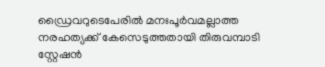ഡ്രൈവറുടെപേരിൽ മനഃപൂർവമല്ലാത്ത നരഹത്യക്ക് കേസെടുത്തതായി തിരുവമ്പാടി സ്റ്റേഷൻ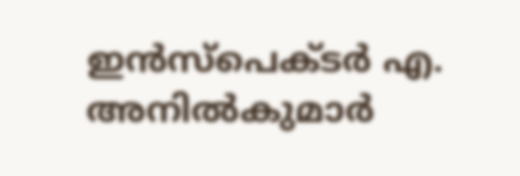ഇൻസ്പെക്ടർ എ. അനിൽകുമാർ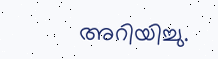അറിയിച്ചു.